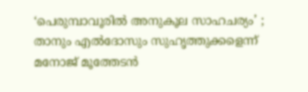‘പെരുമ്പാവൂരിൽ അനുകൂല സാഹചര്യം’ ; താനും എൽദോസും സുഹൃത്തുക്കളെന്ന് മനോജ് മൂത്തേടൻ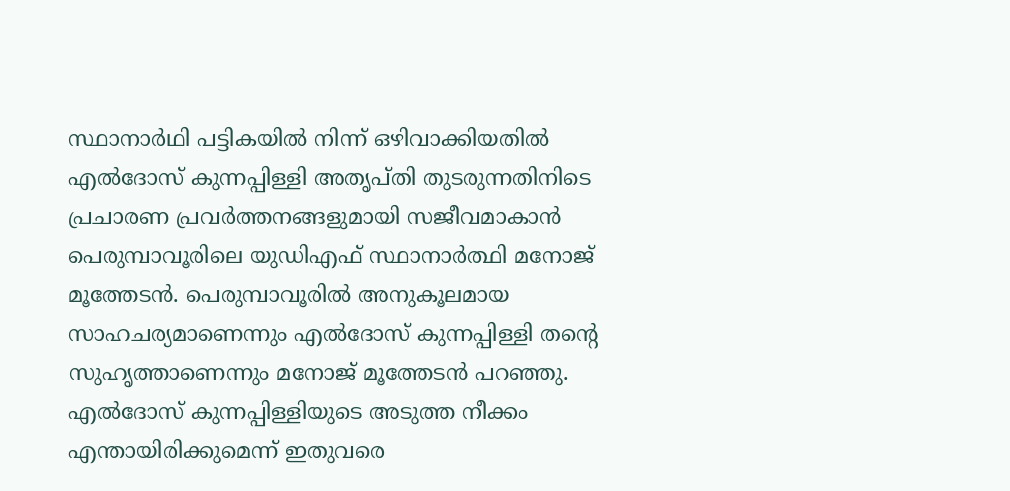സ്ഥാനാർഥി പട്ടികയിൽ നിന്ന് ഒഴിവാക്കിയതിൽ എൽദോസ് കുന്നപ്പിള്ളി അതൃപ്തി തുടരുന്നതിനിടെ പ്രചാരണ പ്രവര്‍ത്തനങ്ങളുമായി സജീവമാകാൻ പെരുമ്പാവൂരിലെ യുഡിഎഫ് സ്ഥാനാര്‍ത്ഥി മനോജ് മൂത്തേടൻ. പെരുമ്പാവൂരിൽ അനുകൂലമായ സാഹചര്യമാണെന്നും എൽദോസ് കുന്നപ്പിള്ളി തന്‍റെ സുഹൃത്താണെന്നും മനോജ് മൂത്തേടൻ പറഞ്ഞു. എൽദോസ് കുന്നപ്പിള്ളിയുടെ അടുത്ത നീക്കം എന്തായിരിക്കുമെന്ന് ഇതുവരെ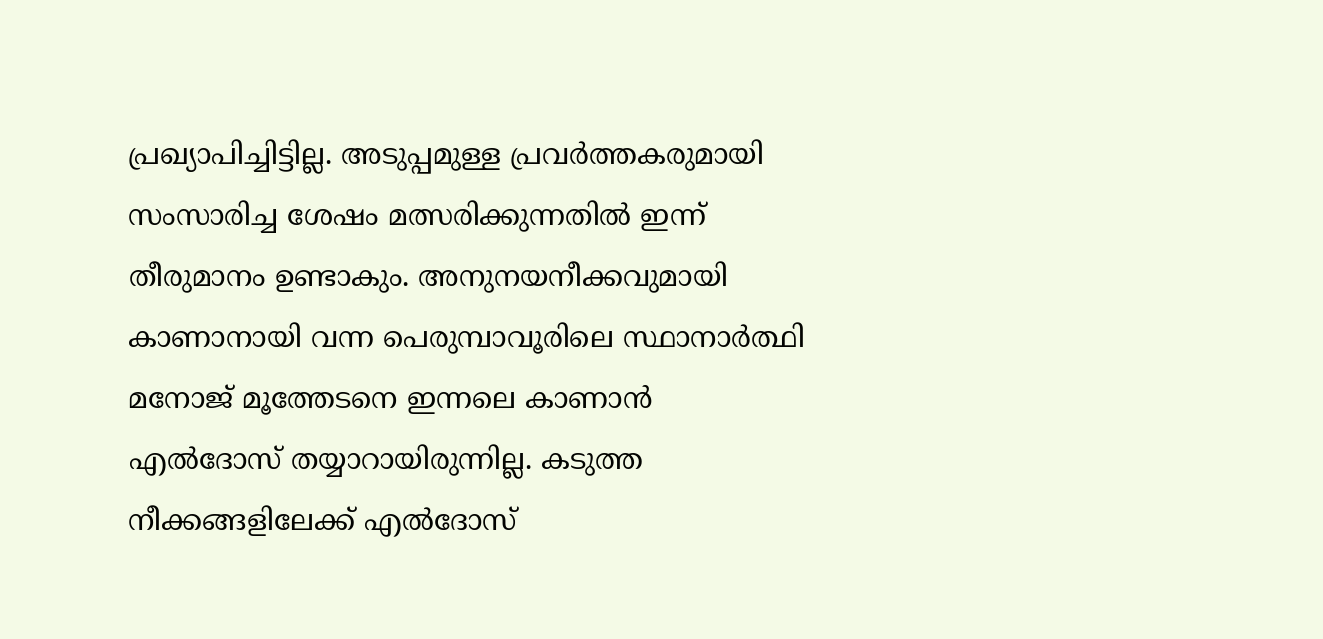പ്രഖ്യാപിച്ചിട്ടില്ല. അടുപ്പമുള്ള പ്രവർത്തകരുമായി സംസാരിച്ച ശേഷം മത്സരിക്കുന്നതിൽ ഇന്ന് തീരുമാനം ഉണ്ടാകും. അനുനയനീക്കവുമായി കാണാനായി വന്ന പെരുമ്പാവൂരിലെ സ്ഥാനാർത്ഥി മനോജ് മൂത്തേടനെ ഇന്നലെ കാണാൻ എൽദോസ് തയ്യാറായിരുന്നില്ല. കടുത്ത നീക്കങ്ങളിലേക്ക് എൽദോസ്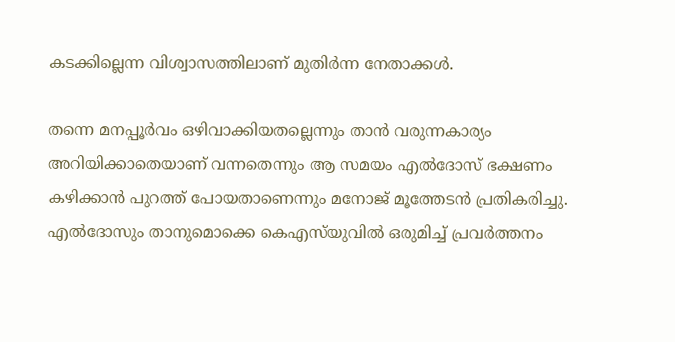കടക്കില്ലെന്ന വിശ്വാസത്തിലാണ് മുതിർന്ന നേതാക്കൾ.

തന്നെ മനപ്പൂര്‍വം ഒഴിവാക്കിയതല്ലെന്നും താൻ വരുന്നകാര്യം അറിയിക്കാതെയാണ് വന്നതെന്നും ആ സമയം എൽദോസ് ഭക്ഷണം കഴിക്കാൻ പുറത്ത് പോയതാണെന്നും മനോജ് മൂത്തേടൻ പ്രതികരിച്ചു. എൽദോസും താനുമൊക്കെ കെഎസ്‍യുവിൽ ഒരുമിച്ച് പ്രവര്‍ത്തനം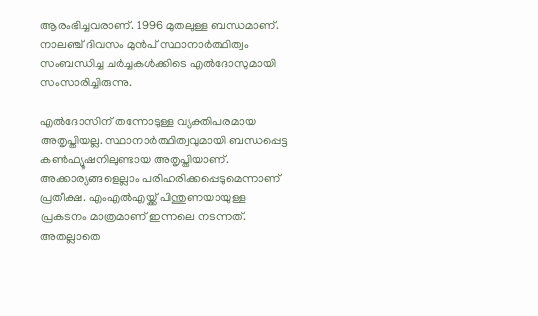ആരംഭിച്ചവരാണ്. 1996 മുതലുള്ള ബന്ധമാണ്. നാലഞ്ച് ദിവസം മുന്‍പ് സ്ഥാനാര്‍ത്ഥിത്വം സംബന്ധിച്ച ചര്‍ച്ചകള്‍ക്കിടെ എൽദോസുമായി സംസാരിച്ചിരുന്നു.

എൽദോസിന് തന്നോടുള്ള വ്യക്തിപരമായ അതൃപ്തിയല്ല. സ്ഥാനാര്‍ത്ഥിത്വവുമായി ബന്ധപ്പെട്ട കണ്‍ഫ്യൂഷനിലുണ്ടായ അതൃപ്തിയാണ്. അക്കാര്യങ്ങളെല്ലാം പരിഹരിക്കപ്പെടുമെന്നാണ് പ്രതീക്ഷ. എംഎൽഎയ്ക്ക് പിന്തുണയായുള്ള പ്രകടനം മാത്രമാണ് ഇന്നലെ നടന്നത്. അതല്ലാതെ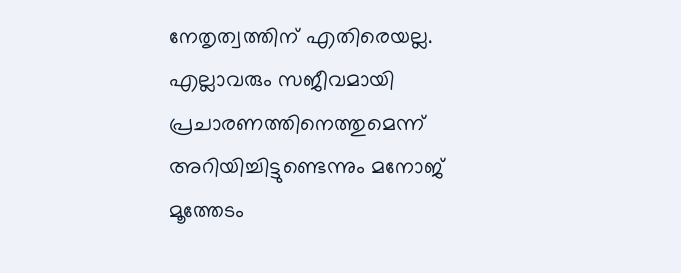നേതൃത്വത്തിന് എതിരെയല്ല. എല്ലാവരും സജീവമായി പ്രചാരണത്തിനെത്തുമെന്ന് അറിയിച്ചിട്ടുണ്ടെന്നും മനോജ് മൂത്തേടം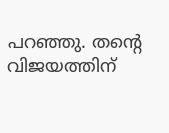പറഞ്ഞു. തന്‍റെ വിജയത്തിന്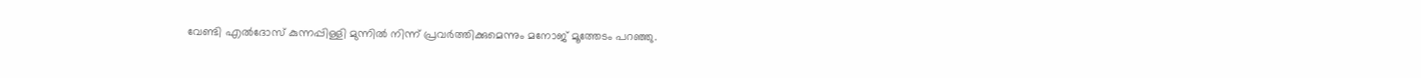വേണ്ടി എൽദോസ് കുന്നപ്പിള്ളി മുന്നിൽ നിന്ന് പ്രവര്‍ത്തിക്കുമെന്നും മനോജ് മൂത്തേടം പറഞ്ഞു.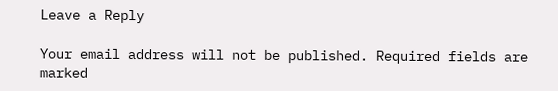Leave a Reply

Your email address will not be published. Required fields are marked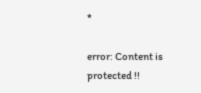*

error: Content is protected !!